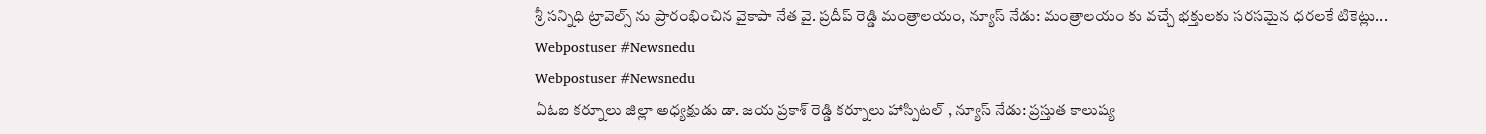శ్రీ సన్నిధి ట్రావెల్స్ ను ప్రారంభించిన వైకాపా నేత వై. ప్రదీప్ రెడ్డి మంత్రాలయం, న్యూస్ నేడు: మంత్రాలయం కు వచ్చే భక్తులకు సరసమైన ధరలకే టికెట్లు...
Webpostuser #Newsnedu
Webpostuser #Newsnedu
ఏఓఐ కర్నూలు జిల్లా అధ్యక్షుడు డా. జయ ప్రకాశ్ రెడ్డి కర్నూలు హాస్పిటల్ , న్యూస్ నేడు: ప్రస్తుత కాలుష్య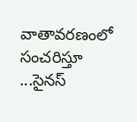వాతావరణంలో సంచరిస్తూ ...సైనస్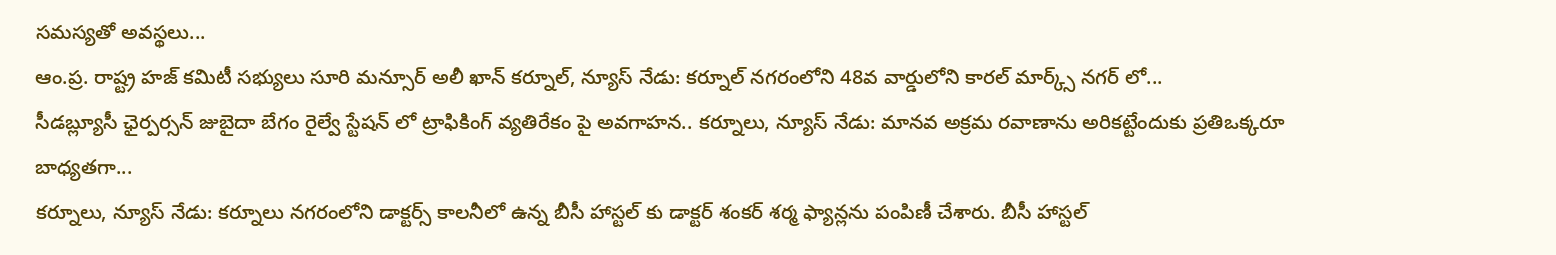సమస్యతో అవస్థలు...
ఆం.ప్ర. రాష్ట్ర హజ్ కమిటీ సభ్యులు సూరి మన్సూర్ అలీ ఖాన్ కర్నూల్, న్యూస్ నేడు: కర్నూల్ నగరంలోని 48వ వార్డులోని కారల్ మార్క్స్ నగర్ లో...
సీడబ్ల్యూసీ ఛైర్పర్సన్ జుబైదా బేగం రైల్వే స్టేషన్ లో ట్రాఫికింగ్ వ్యతిరేకం పై అవగాహన.. కర్నూలు, న్యూస్ నేడు: మానవ అక్రమ రవాణాను అరికట్టేందుకు ప్రతిఒక్కరూ బాధ్యతగా...
కర్నూలు, న్యూస్ నేడు: కర్నూలు నగరంలోని డాక్టర్స్ కాలనీలో ఉన్న బీసీ హాస్టల్ కు డాక్టర్ శంకర్ శర్మ ఫ్యాన్లను పంపిణీ చేశారు. బీసీ హాస్టల్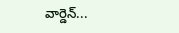వార్డెన్...